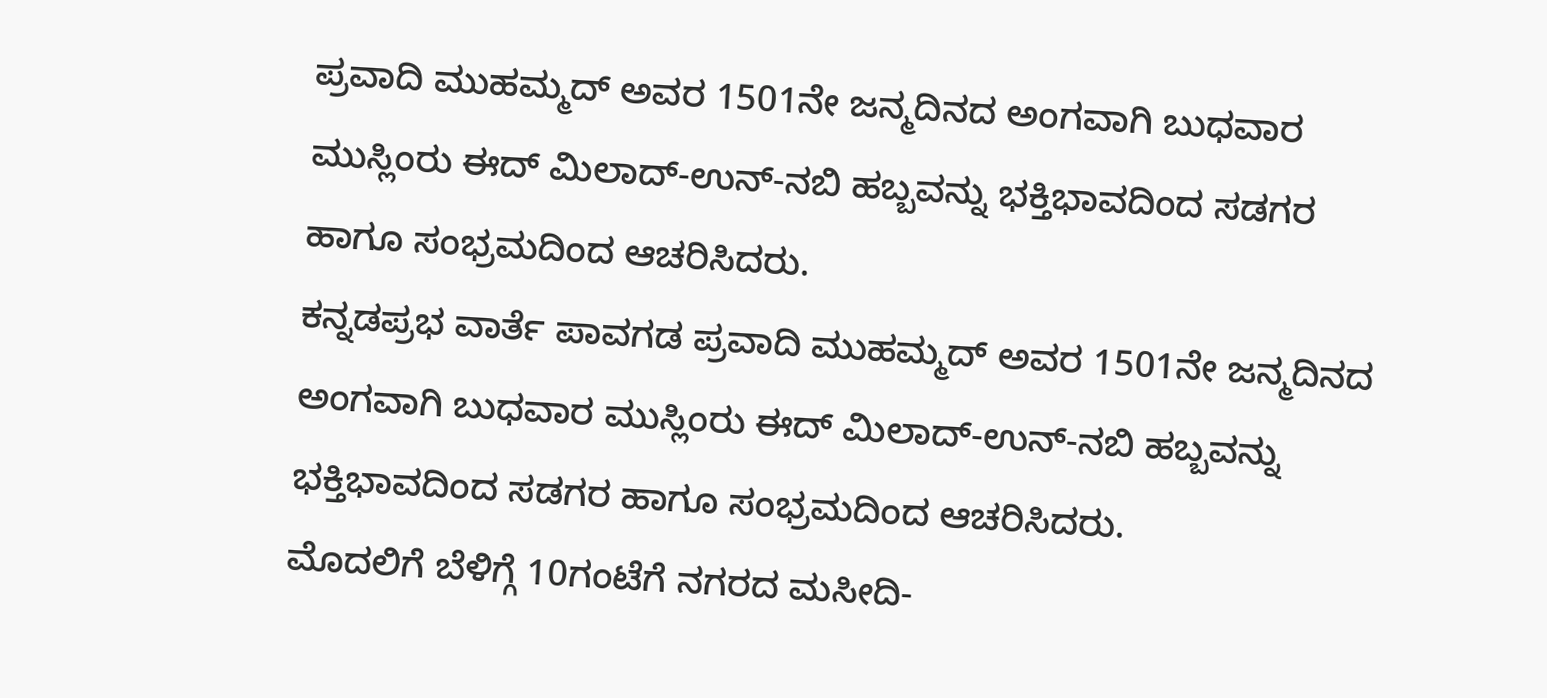ಪ್ರವಾದಿ ಮುಹಮ್ಮದ್ ಅವರ 1501ನೇ ಜನ್ಮದಿನದ ಅಂಗವಾಗಿ ಬುಧವಾರ ಮುಸ್ಲಿಂರು ಈದ್ ಮಿಲಾದ್-ಉನ್-ನಬಿ ಹಬ್ಬವನ್ನು ಭಕ್ತಿಭಾವದಿಂದ ಸಡಗರ ಹಾಗೂ ಸಂಭ್ರಮದಿಂದ ಆಚರಿಸಿದರು.
ಕನ್ನಡಪ್ರಭ ವಾರ್ತೆ ಪಾವಗಡ ಪ್ರವಾದಿ ಮುಹಮ್ಮದ್ ಅವರ 1501ನೇ ಜನ್ಮದಿನದ ಅಂಗವಾಗಿ ಬುಧವಾರ ಮುಸ್ಲಿಂರು ಈದ್ ಮಿಲಾದ್-ಉನ್-ನಬಿ ಹಬ್ಬವನ್ನು ಭಕ್ತಿಭಾವದಿಂದ ಸಡಗರ ಹಾಗೂ ಸಂಭ್ರಮದಿಂದ ಆಚರಿಸಿದರು.
ಮೊದಲಿಗೆ ಬೆಳಿಗ್ಗೆ 10ಗಂಟೆಗೆ ನಗರದ ಮಸೀದಿ-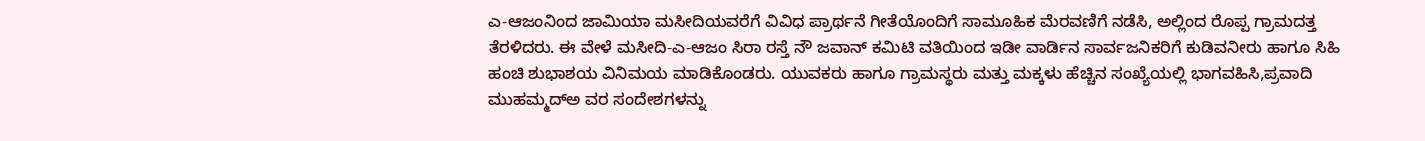ಎ-ಆಜಂನಿಂದ ಜಾಮಿಯಾ ಮಸೀದಿಯವರೆಗೆ ವಿವಿಧ ಪ್ರಾರ್ಥನೆ ಗೀತೆಯೊಂದಿಗೆ ಸಾಮೂಹಿಕ ಮೆರವಣಿಗೆ ನಡೆಸಿ, ಅಲ್ಲಿಂದ ರೊಪ್ಪ ಗ್ರಾಮದತ್ತ ತೆರಳಿದರು. ಈ ವೇಳೆ ಮಸೀದಿ-ಎ-ಆಜಂ ಸಿರಾ ರಸ್ತೆ ನೌ ಜವಾನ್ ಕಮಿಟಿ ವತಿಯಿಂದ ಇಡೀ ವಾರ್ಡಿನ ಸಾರ್ವಜನಿಕರಿಗೆ ಕುಡಿವನೀರು ಹಾಗೂ ಸಿಹಿ ಹಂಚಿ ಶುಭಾಶಯ ವಿನಿಮಯ ಮಾಡಿಕೊಂಡರು. ಯುವಕರು ಹಾಗೂ ಗ್ರಾಮಸ್ಥರು ಮತ್ತು ಮಕ್ಕಳು ಹೆಚ್ಚಿನ ಸಂಖ್ಯೆಯಲ್ಲಿ ಭಾಗವಹಿಸಿ,ಪ್ರವಾದಿ ಮುಹಮ್ಮದ್ಅ ವರ ಸಂದೇಶಗಳನ್ನು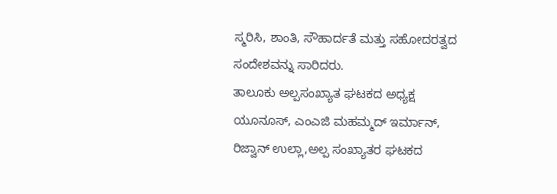ಸ್ಮರಿಸಿ, ಶಾಂತಿ, ಸೌಹಾರ್ದತೆ ಮತ್ತು ಸಹೋದರತ್ವದ ಸಂದೇಶವನ್ನು ಸಾರಿದರು.
ತಾಲೂಕು ಅಲ್ಪಸಂಖ್ಯಾತ ಘಟಕದ ಅಧ್ಯಕ್ಷ ಯೂನೂಸ್, ಎಂಎಜಿ ಮಹಮ್ಮದ್ ಇರ್ಮಾನ್, ರಿಜ್ವಾನ್ ಉಲ್ಲಾ,ಅಲ್ಪ ಸಂಖ್ಯಾತರ ಘಟಕದ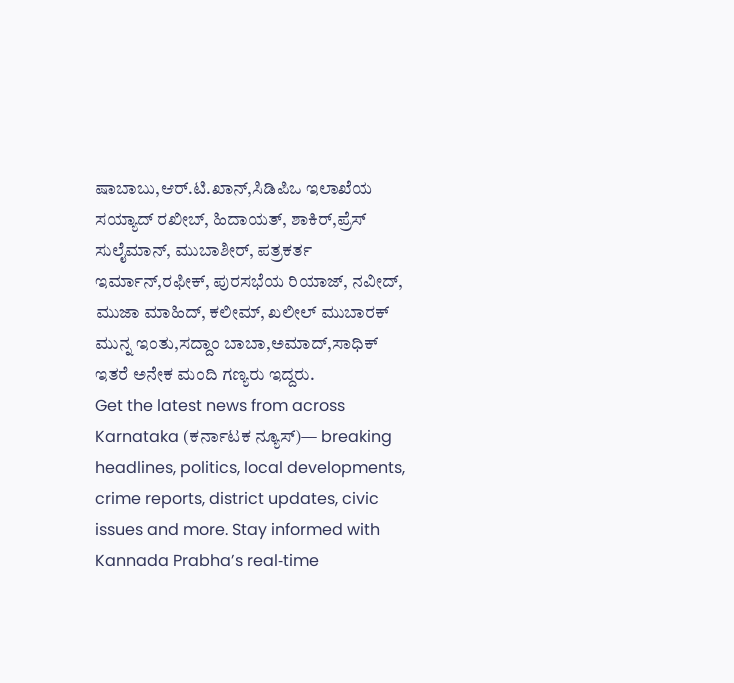ಷಾಬಾಬು,ಆರ್.ಟಿ.ಖಾನ್,ಸಿಡಿಪಿಒ ಇಲಾಖೆಯ ಸಯ್ಯಾದ್ ರಖೀಬ್, ಹಿದಾಯತ್, ಶಾಕಿರ್,ಪ್ರೆಸ್ ಸುಲೈಮಾನ್, ಮುಬಾಶೀರ್, ಪತ್ರಕರ್ತ ಇರ್ಮಾನ್,ರಫೀಕ್, ಪುರಸಭೆಯ ರಿಯಾಜ್, ನವೀದ್, ಮುಜಾ ಮಾಹಿದ್, ಕಲೀಮ್, ಖಲೀಲ್ ಮುಬಾರಕ್ ಮುನ್ನ ಇಂತು,ಸದ್ದಾಂ ಬಾಬಾ,ಅಮಾದ್,ಸಾಧಿಕ್ ಇತರೆ ಅನೇಕ ಮಂದಿ ಗಣ್ಯರು ಇದ್ದರು.
Get the latest news from across Karnataka (ಕರ್ನಾಟಕ ನ್ಯೂಸ್)— breaking headlines, politics, local developments, crime reports, district updates, civic issues and more. Stay informed with Kannada Prabha’s real‑time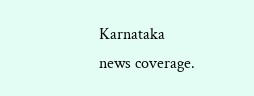Karnataka news coverage.